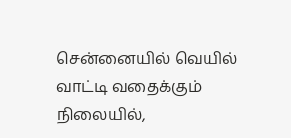சென்னையில் வெயில் வாட்டி வதைக்கும் நிலையில்,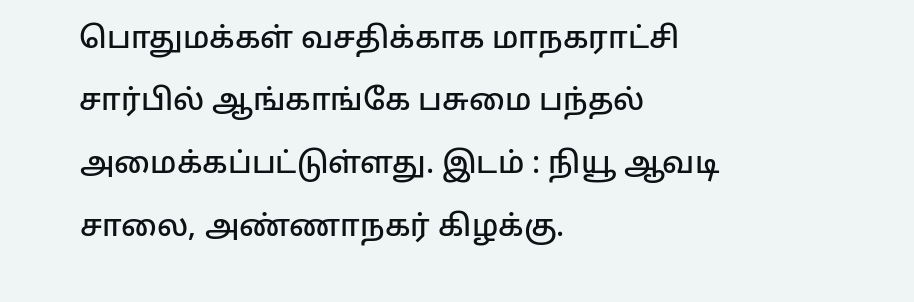பொதுமக்கள் வசதிக்காக மாநகராட்சி சார்பில் ஆங்காங்கே பசுமை பந்தல் அமைக்கப்பட்டுள்ளது. இடம் : நியூ ஆவடி சாலை, அண்ணாநகர் கிழக்கு.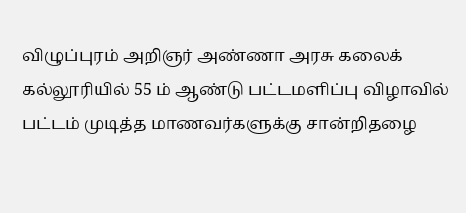விழுப்புரம் அறிஞர் அண்ணா அரசு கலைக் கல்லூரியில் 55 ம் ஆண்டு பட்டமளிப்பு விழாவில் பட்டம் முடித்த மாணவர்களுக்கு சான்றிதழை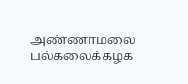அண்ணாமலை பல்கலைக்கழக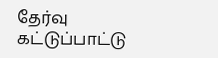தேர்வு கட்டுப்பாட்டு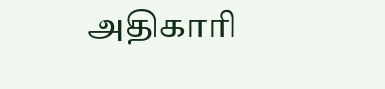அதிகாரி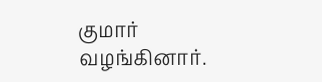குமார் வழங்கினார்.